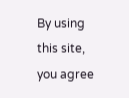By using this site, you agree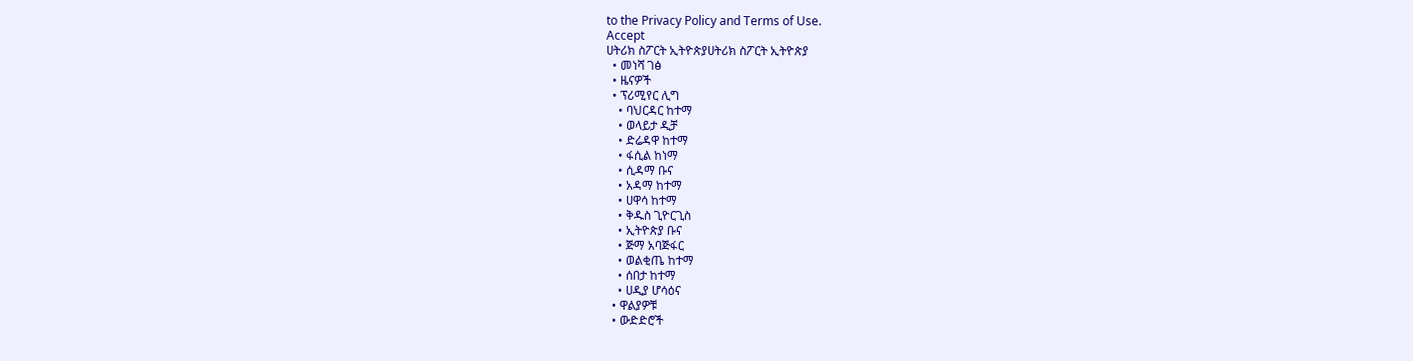to the Privacy Policy and Terms of Use.
Accept
ሀትሪክ ስፖርት ኢትዮጵያሀትሪክ ስፖርት ኢትዮጵያ
  • መነሻ ገፅ
  • ዜናዎች
  • ፕሪሚየር ሊግ
    • ባህርዳር ከተማ
    • ወላይታ ዲቻ
    • ድሬዳዋ ከተማ
    • ፋሲል ከነማ
    • ሲዳማ ቡና
    • አዳማ ከተማ
    • ሀዋሳ ከተማ
    • ቅዱስ ጊዮርጊስ
    • ኢትዮጵያ ቡና
    • ጅማ አባጅፋር
    • ወልቂጤ ከተማ
    • ሰበታ ከተማ
    • ሀዲያ ሆሳዕና
  • ዋልያዎቹ
  • ውድድሮች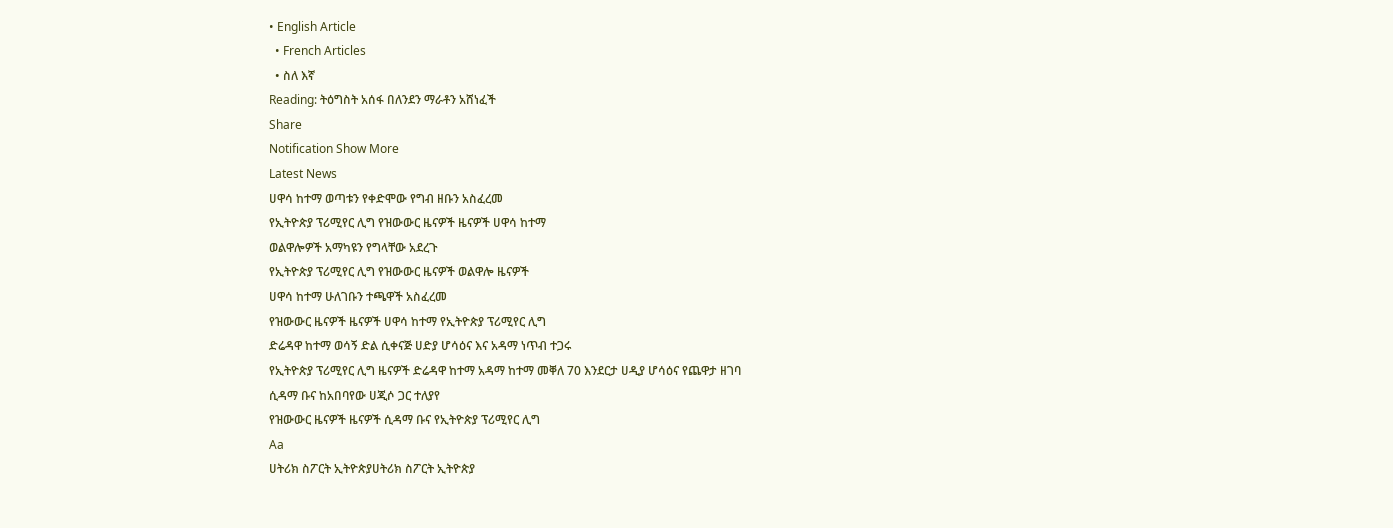• English Article
  • French Articles
  • ስለ እኛ
Reading: ትዕግስት አሰፋ በለንደን ማራቶን አሸነፈች
Share
Notification Show More
Latest News
ሀዋሳ ከተማ ወጣቱን የቀድሞው የግብ ዘቡን አስፈረመ
የኢትዮጵያ ፕሪሚየር ሊግ የዝውውር ዜናዎች ዜናዎች ሀዋሳ ከተማ
ወልዋሎዎች አማካዩን የግላቸው አደረጉ
የኢትዮጵያ ፕሪሚየር ሊግ የዝውውር ዜናዎች ወልዋሎ ዜናዎች
ሀዋሳ ከተማ ሁለገቡን ተጫዋች አስፈረመ
የዝውውር ዜናዎች ዜናዎች ሀዋሳ ከተማ የኢትዮጵያ ፕሪሚየር ሊግ
ድሬዳዋ ከተማ ወሳኝ ድል ሲቀናጅ ሀድያ ሆሳዕና እና አዳማ ነጥብ ተጋሩ
የኢትዮጵያ ፕሪሚየር ሊግ ዜናዎች ድሬዳዋ ከተማ አዳማ ከተማ መቐለ 70 እንደርታ ሀዲያ ሆሳዕና የጨዋታ ዘገባ
ሲዳማ ቡና ከአበባየው ሀጂሶ ጋር ተለያየ
የዝውውር ዜናዎች ዜናዎች ሲዳማ ቡና የኢትዮጵያ ፕሪሚየር ሊግ
Aa
ሀትሪክ ስፖርት ኢትዮጵያሀትሪክ ስፖርት ኢትዮጵያ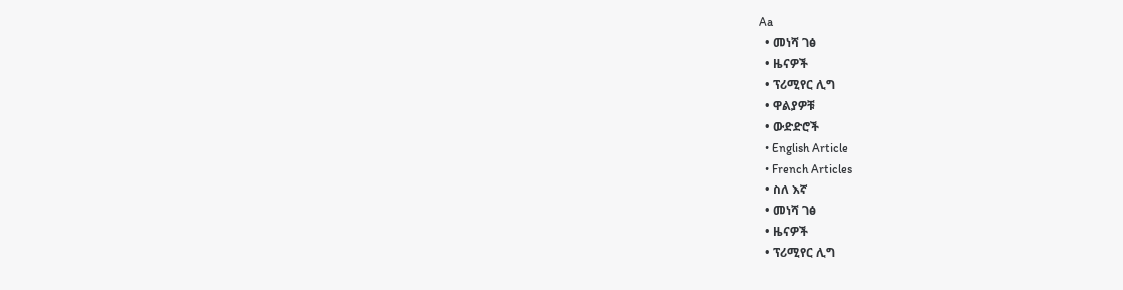Aa
  • መነሻ ገፅ
  • ዜናዎች
  • ፕሪሚየር ሊግ
  • ዋልያዎቹ
  • ውድድሮች
  • English Article
  • French Articles
  • ስለ እኛ
  • መነሻ ገፅ
  • ዜናዎች
  • ፕሪሚየር ሊግ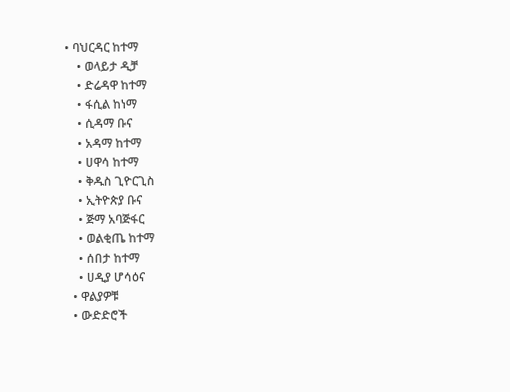• ባህርዳር ከተማ
    • ወላይታ ዲቻ
    • ድሬዳዋ ከተማ
    • ፋሲል ከነማ
    • ሲዳማ ቡና
    • አዳማ ከተማ
    • ሀዋሳ ከተማ
    • ቅዱስ ጊዮርጊስ
    • ኢትዮጵያ ቡና
    • ጅማ አባጅፋር
    • ወልቂጤ ከተማ
    • ሰበታ ከተማ
    • ሀዲያ ሆሳዕና
  • ዋልያዎቹ
  • ውድድሮች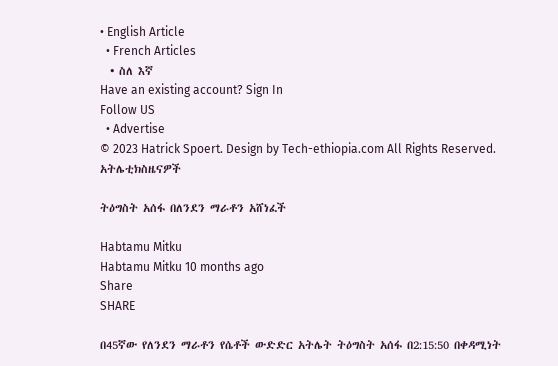• English Article
  • French Articles
  • ስለ እኛ
Have an existing account? Sign In
Follow US
  • Advertise
© 2023 Hatrick Spoert. Design by Tech-ethiopia.com All Rights Reserved.
አትሌቲክስዜናዎች

ትዕግስት አሰፋ በለንደን ማራቶን አሸነፈች

Habtamu Mitku
Habtamu Mitku 10 months ago
Share
SHARE

በ45ኛው የለንደን ማራቶን የሴቶች ውድድር አትሌት ትዕግስት አሰፋ በ2:15:50 በቀዳሚነት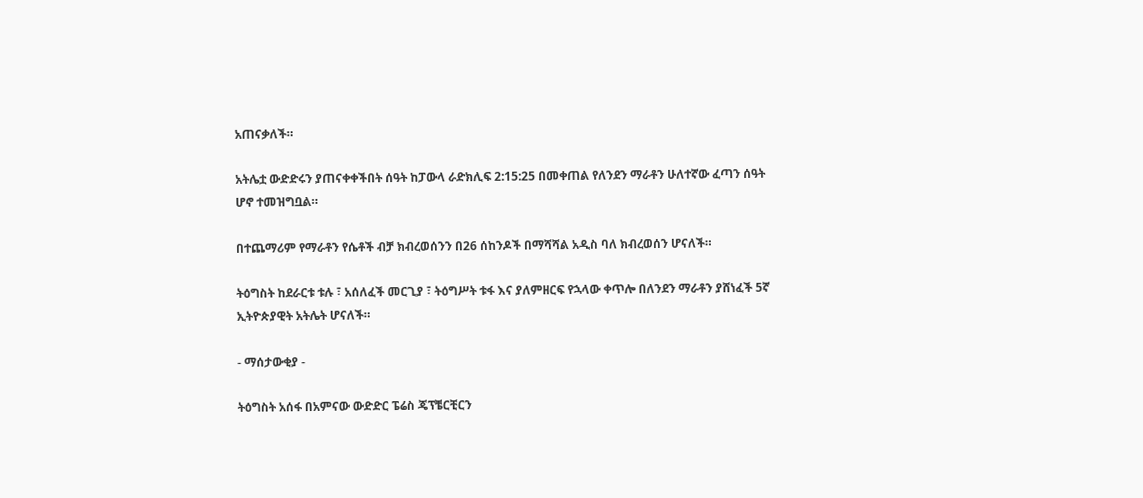አጠናቃለች።

አትሌቷ ውድድሩን ያጠናቀቀችበት ሰዓት ከፓውላ ራድክሊፍ 2:15:25 በመቀጠል የለንደን ማራቶን ሁለተኛው ፈጣን ሰዓት ሆኖ ተመዝግቧል።

በተጨማሪም የማራቶን የሴቶች ብቻ ክብረወሰንን በ26 ሰከንዶች በማሻሻል አዲስ ባለ ክብረወሰን ሆናለች።

ትዕግስት ከደራርቱ ቱሉ ፣ አሰለፈች መርጊያ ፣ ትዕግሥት ቱፋ እና ያለምዘርፍ የኋላው ቀጥሎ በለንደን ማራቶን ያሸነፈች 5ኛ ኢትዮጵያዊት አትሌት ሆናለች።

- ማሰታውቂያ -

ትዕግስት አሰፋ በአምናው ውድድር ፔሬስ ጄፕቼርቺርን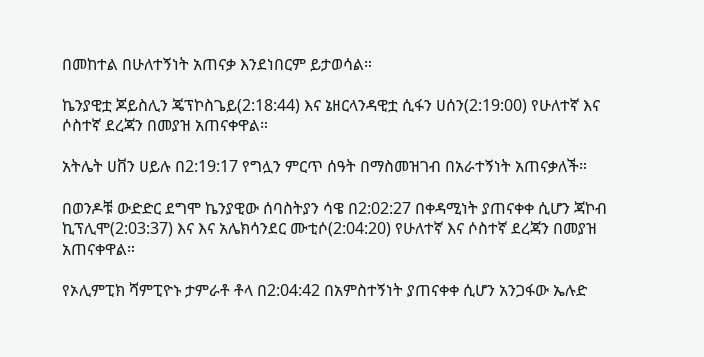በመከተል በሁለተኝነት አጠናቃ እንደነበርም ይታወሳል።

ኬንያዊቷ ጆይስሊን ጄፕኮስጌይ(2:18:44) እና ኔዘርላንዳዊቷ ሲፋን ሀሰን(2:19:00) የሁለተኛ እና ሶስተኛ ደረጃን በመያዝ አጠናቀዋል።

አትሌት ሀቨን ሀይሉ በ2:19:17 የግሏን ምርጥ ሰዓት በማስመዝገብ በአራተኝነት አጠናቃለች።

በወንዶቹ ውድድር ደግሞ ኬንያዊው ሰባስትያን ሳዌ በ2:02:27 በቀዳሚነት ያጠናቀቀ ሲሆን ጃኮብ ኪፕሊሞ(2:03:37) እና እና አሌክሳንደር ሙቲሶ(2:04:20) የሁለተኛ እና ሶስተኛ ደረጃን በመያዝ አጠናቀዋል።

የኦሊምፒክ ሻምፒዮኑ ታምራቶ ቶላ በ2:04:42 በአምስተኝነት ያጠናቀቀ ሲሆን አንጋፋው ኤሉድ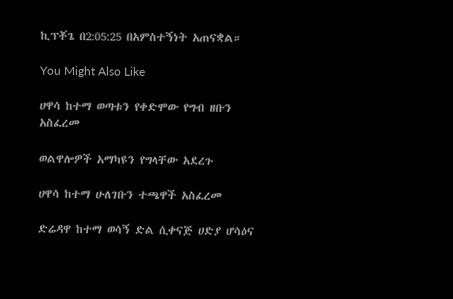ኪፕቾጌ በ2:05:25 በአምስተኝነት አጠናቋል።

You Might Also Like

ሀዋሳ ከተማ ወጣቱን የቀድሞው የግብ ዘቡን አስፈረመ

ወልዋሎዎች አማካዩን የግላቸው አደረጉ

ሀዋሳ ከተማ ሁለገቡን ተጫዋች አስፈረመ

ድሬዳዋ ከተማ ወሳኝ ድል ሲቀናጅ ሀድያ ሆሳዕና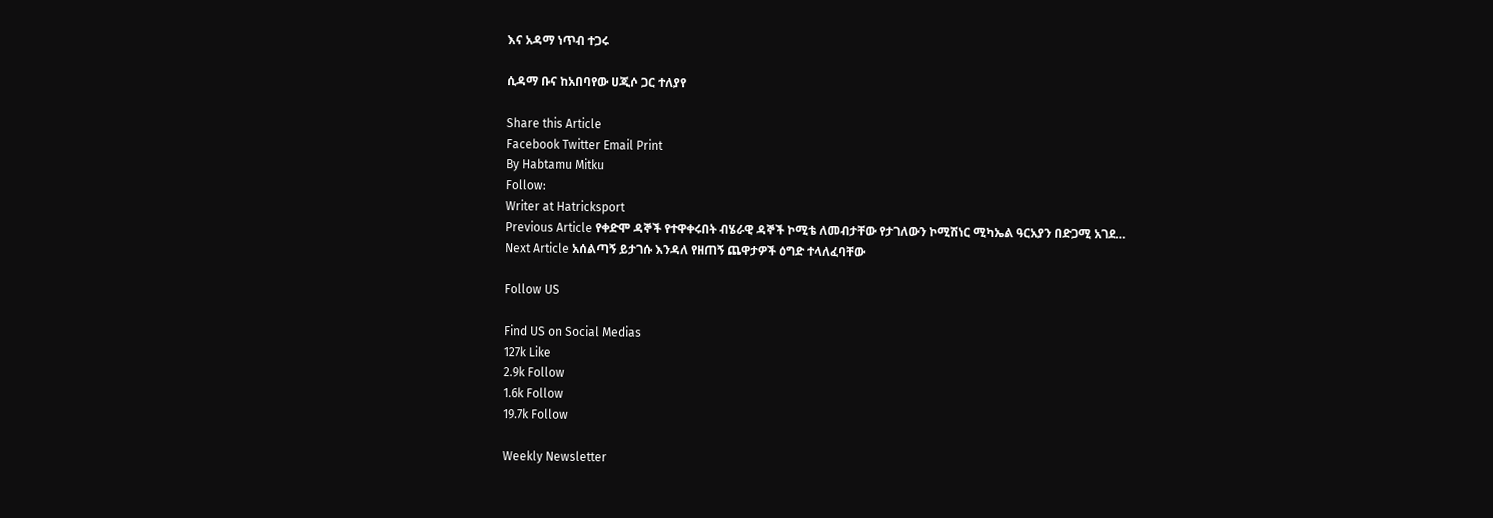እና አዳማ ነጥብ ተጋሩ

ሲዳማ ቡና ከአበባየው ሀጂሶ ጋር ተለያየ

Share this Article
Facebook Twitter Email Print
By Habtamu Mitku
Follow:
Writer at Hatricksport
Previous Article የቀድሞ ዳኞች የተዋቀሩበት ብሄራዊ ዳኞች ኮሚቴ ለመብታቸው የታገለውን ኮሚሽነር ሚካኤል ዓርአያን በድጋሚ አገደ…
Next Article አሰልጣኝ ይታገሱ እንዳለ የዘጠኝ ጨዋታዎች ዕግድ ተላለፈባቸው

Follow US

Find US on Social Medias
127k Like
2.9k Follow
1.6k Follow
19.7k Follow

Weekly Newsletter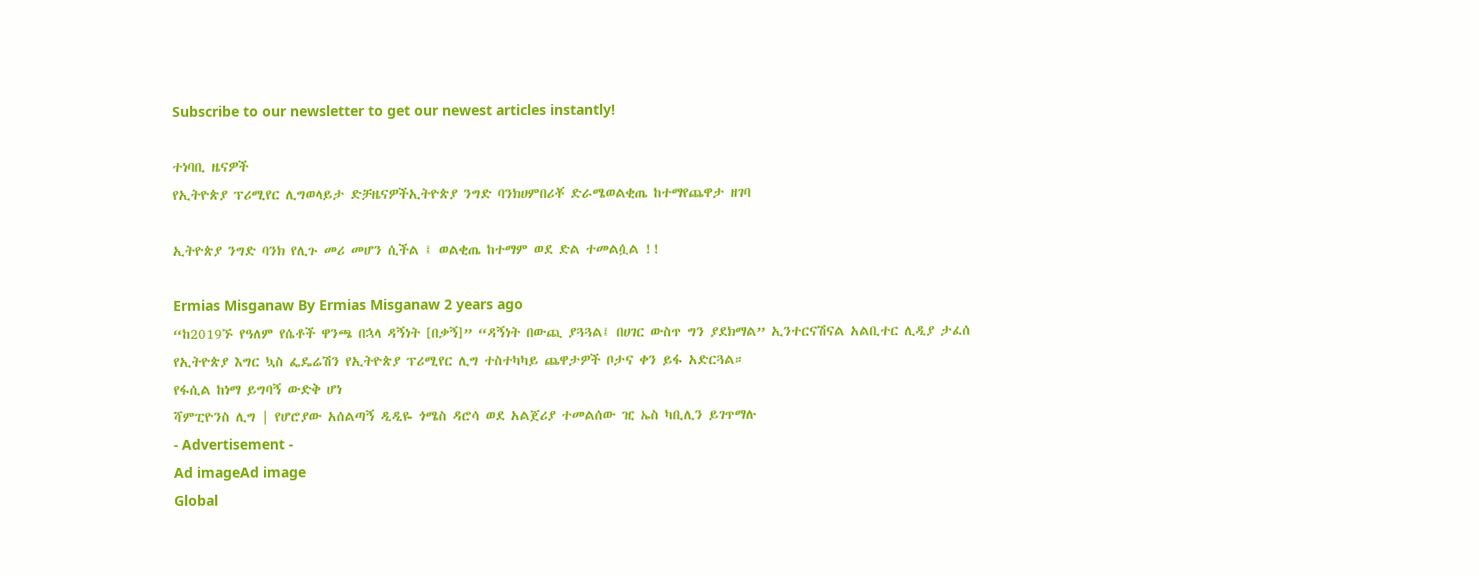Subscribe to our newsletter to get our newest articles instantly!

ተነባቢ ዜናዎች
የኢትዮጵያ ፕሪሚየር ሊግወላይታ ድቻዜናዎችኢትዮጵያ ንግድ ባንክሀምበሪቾ ድራሜወልቂጤ ከተማየጨዋታ ዘገባ

ኢትዮጵያ ንግድ ባንክ የሊጉ መሪ መሆን ሲችል ፤ ወልቂጤ ከተማም ወደ ድል ተመልሷል !!

Ermias Misganaw By Ermias Misganaw 2 years ago
“ከ2019ኙ የዓለም የሴቶች ዋንጫ በኋላ ዳኝነት [በቃኝ]” “ዳኝነት በውጪ ያጓጓል፤ በሀገር ውስጥ ግን ያደክማል” ኢንተርናሽናል አልቢተር ሊዲያ ታፈሰ
የኢትዮጵያ እግር ኳስ ፌዴሬሽን የኢትዮጵያ ፕሪሚየር ሊግ ተስተካካይ ጨዋታዎች ቦታና ቀን ይፋ አድርጓል።
የፋሲል ከነማ ይግባኝ ውድቅ ሆነ
ሻምፒዮንስ ሊግ | የሆሮያው አሰልጣኝ ዲዲዬ ጎሜስ ዳሮሳ ወደ አልጀሪያ ተመልሰው ዢ ኤስ ካቢሊን ይገጥማሉ
- Advertisement -
Ad imageAd image
Global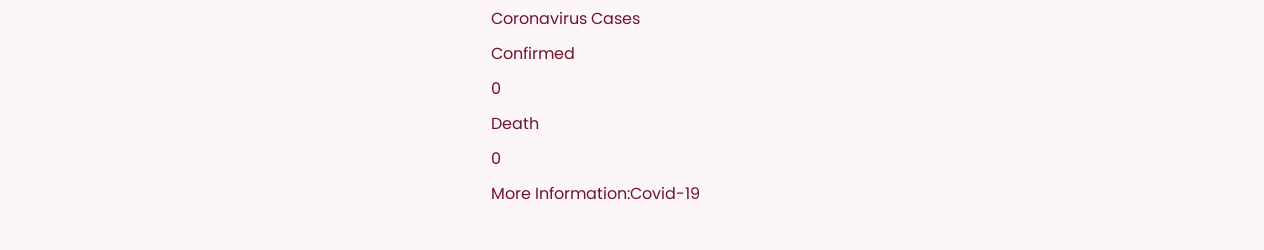Coronavirus Cases

Confirmed

0

Death

0

More Information:Covid-19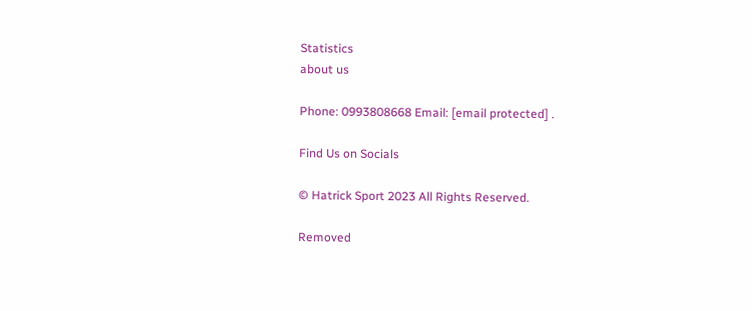Statistics
about us

Phone: 0993808668 Email: [email protected] .

Find Us on Socials

© Hatrick Sport 2023 All Rights Reserved.

Removed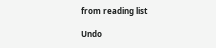from reading list

Undo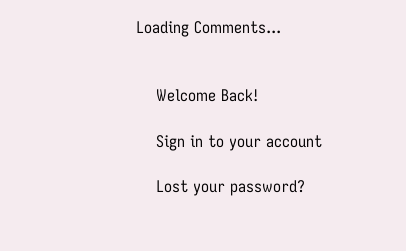Loading Comments...


    Welcome Back!

    Sign in to your account

    Lost your password?